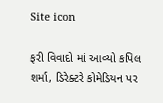Site icon

ફરી વિવાદો માં આવ્યો કપિલ શર્મા, ડિરેક્ટરે કોમેડિયન પર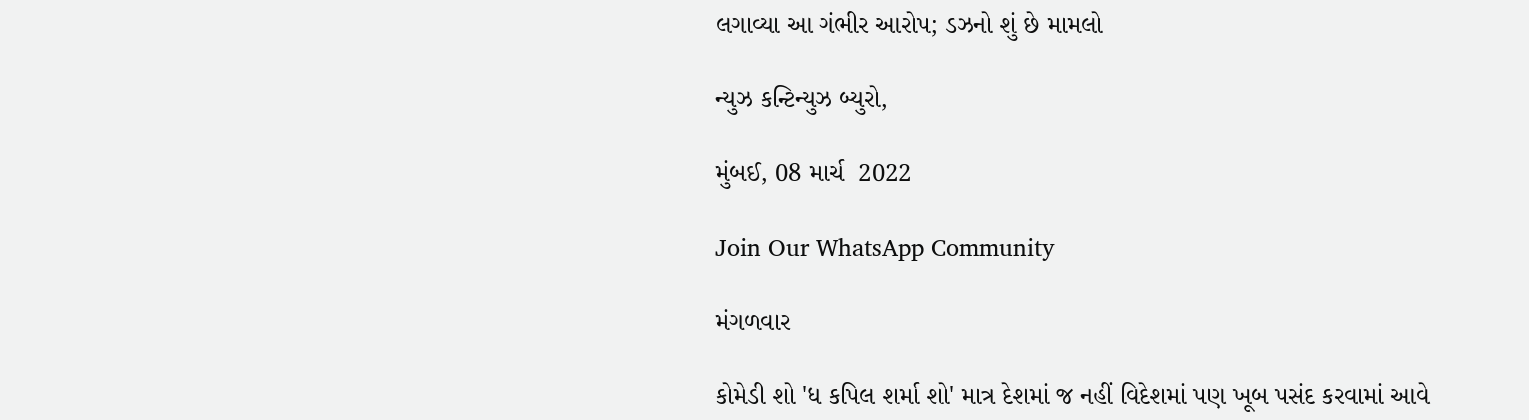લગાવ્યા આ ગંભીર આરોપ; ડઝનો શું છે મામલો

ન્યુઝ કન્ટિન્યુઝ બ્યુરો,

મુંબઈ, 08 માર્ચ  2022

Join Our WhatsApp Community

મંગળવાર

કોમેડી શો 'ધ કપિલ શર્મા શો' માત્ર દેશમાં જ નહીં વિદેશમાં પણ ખૂબ પસંદ કરવામાં આવે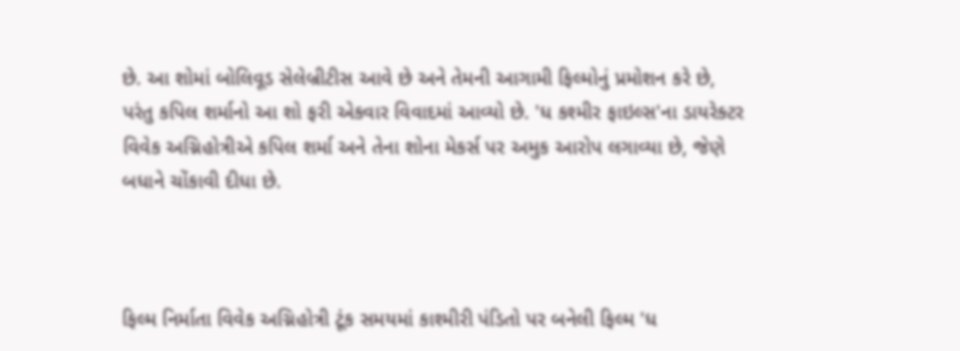છે. આ શોમાં બોલિવૂડ સેલેબ્રીટીસ આવે છે અને તેમની આગામી ફિલ્મોનું પ્રમોશન કરે છે, પરંતુ કપિલ શર્માનો આ શો ફરી એકવાર વિવાદમાં આવ્યો છે. 'ધ કશ્મીર ફાઇલ્સ'ના ડાયરેક્ટર વિવેક અગ્નિહોત્રીએ કપિલ શર્મા અને તેના શોના મેકર્સ પર અમુક આરોપ લગાવ્યા છે, જેણે બધાને ચોંકાવી દીધા છે.



ફિલ્મ નિર્માતા વિવેક અગ્નિહોત્રી ટૂંક સમયમાં કાશ્મીરી પંડિતો પર બનેલી ફિલ્મ 'ધ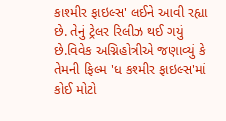કાશ્મીર ફાઇલ્સ' લઈને આવી રહ્યા છે. તેનું ટ્રેલર રિલીઝ થઈ ગયું છે.વિવેક અગ્નિહોત્રીએ જણાવ્યું કે તેમની ફિલ્મ 'ધ કશ્મીર ફાઇલ્સ'માં કોઈ મોટો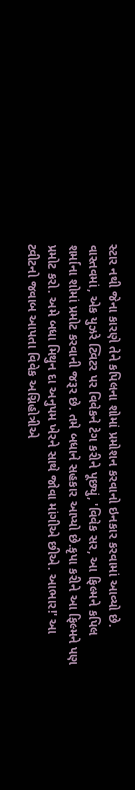સ્ટાર નથી જેના કારણે તેને કપિલના શોમાં પ્રમોશન કરવાનો ઇનકાર કરવામાં આવ્યો છે. વાસ્તવમાં, એક યુઝરે ટ્વિટર પર વિવેકને ટેગ કરીને પૂછ્યું, 'વિવેક સર, આ ફિલ્મને કપિલ શર્માના શોમાં પ્રમોટ કરવાની જરૂર છે. તમે બધાને સહકાર આપ્યો છે.કૃપા કરીને આ ફિલ્મને પણ પ્રમોટ કરો. અમે બધા મિથુન દા અનુપમ ખેરને સાથે જોવા માંગીએ છીએ. આભાર!' આ ટ્વીટનો જવાબ આપતા વિવેક અગ્નિહોત્રીએ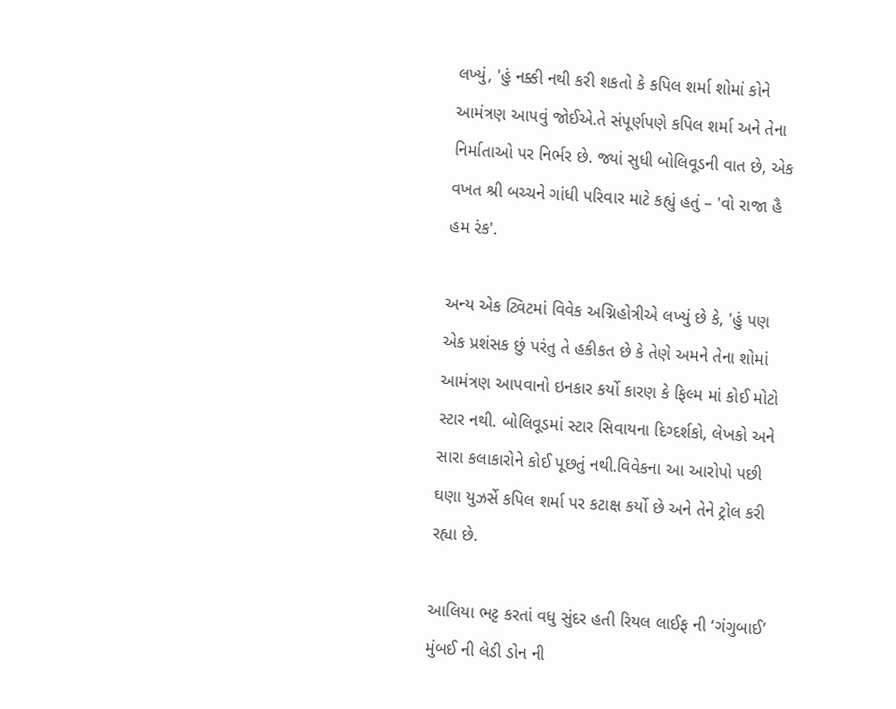લખ્યું, 'હું નક્કી નથી કરી શકતો કે કપિલ શર્મા શોમાં કોને આમંત્રણ આપવું જોઈએ.તે સંપૂર્ણપણે કપિલ શર્મા અને તેના નિર્માતાઓ પર નિર્ભર છે. જ્યાં સુધી બોલિવૂડની વાત છે, એક વખત શ્રી બચ્ચને ગાંધી પરિવાર માટે કહ્યું હતું – 'વો રાજા હૈ હમ રંક'.

અન્ય એક ટ્વિટમાં વિવેક અગ્નિહોત્રીએ લખ્યું છે કે, 'હું પણ એક પ્રશંસક છું પરંતુ તે હકીકત છે કે તેણે અમને તેના શોમાં આમંત્રણ આપવાનો ઇનકાર કર્યો કારણ કે ફિલ્મ માં કોઈ મોટો સ્ટાર નથી. બોલિવૂડમાં સ્ટાર સિવાયના દિગ્દર્શકો, લેખકો અને સારા કલાકારોને કોઈ પૂછતું નથી.વિવેકના આ આરોપો પછી ઘણા યુઝર્સે કપિલ શર્મા પર કટાક્ષ કર્યો છે અને તેને ટ્રોલ કરી રહ્યા છે.

આલિયા ભટ્ટ કરતાં વધુ સુંદર હતી રિયલ લાઈફ ની ‘ગંગુબાઈ’ મુંબઈ ની લેડી ડોન ની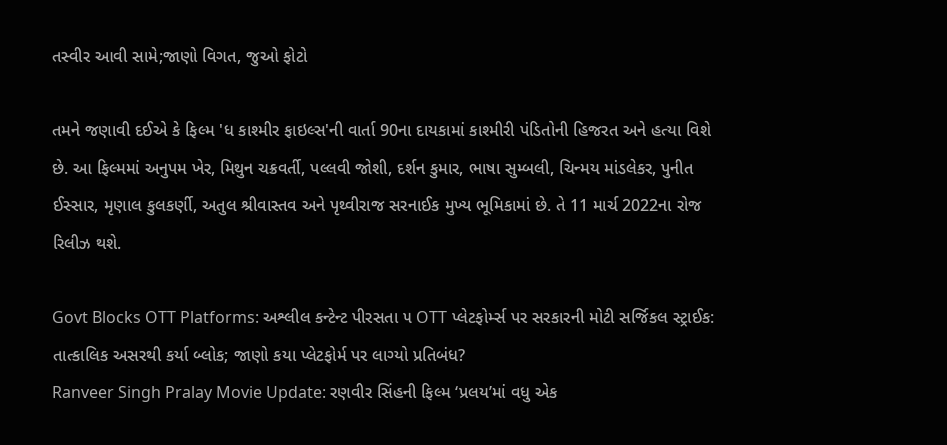તસ્વીર આવી સામે;જાણો વિગત, જુઓ ફોટો

તમને જણાવી દઈએ કે ફિલ્મ 'ધ કાશ્મીર ફાઇલ્સ'ની વાર્તા 90ના દાયકામાં કાશ્મીરી પંડિતોની હિજરત અને હત્યા વિશે છે. આ ફિલ્મમાં અનુપમ ખેર, મિથુન ચક્રવર્તી, પલ્લવી જોશી, દર્શન કુમાર, ભાષા સુમ્બલી, ચિન્મય માંડલેકર, પુનીત ઈસ્સાર, મૃણાલ કુલકર્ણી, અતુલ શ્રીવાસ્તવ અને પૃથ્વીરાજ સરનાઈક મુખ્ય ભૂમિકામાં છે. તે 11 માર્ચ 2022ના રોજ રિલીઝ થશે.

Govt Blocks OTT Platforms: અશ્લીલ કન્ટેન્ટ પીરસતા ૫ OTT પ્લેટફોર્મ્સ પર સરકારની મોટી સર્જિકલ સ્ટ્રાઈક: તાત્કાલિક અસરથી કર્યા બ્લોક; જાણો કયા પ્લેટફોર્મ પર લાગ્યો પ્રતિબંધ?
Ranveer Singh Pralay Movie Update: રણવીર સિંહની ફિલ્મ ‘પ્રલય’માં વધુ એક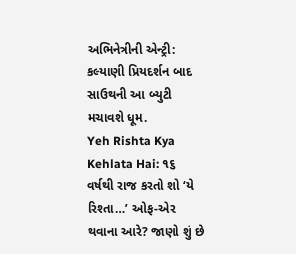અભિનેત્રીની એન્ટ્રી: કલ્યાણી પ્રિયદર્શન બાદ સાઉથની આ બ્યુટી મચાવશે ધૂમ.
Yeh Rishta Kya Kehlata Hai: ૧૬ વર્ષથી રાજ કરતો શો ‘યે રિશ્તા…’ ઓફ-એર થવાના આરે? જાણો શું છે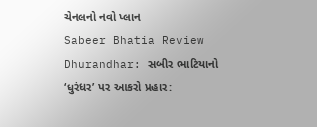ચેનલનો નવો પ્લાન
Sabeer Bhatia Review Dhurandhar: સબીર ભાટિયાનો ‘ધુરંધર’ પર આકરો પ્રહાર: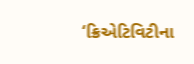‘ક્રિએટિવિટીના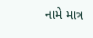નામે માત્ર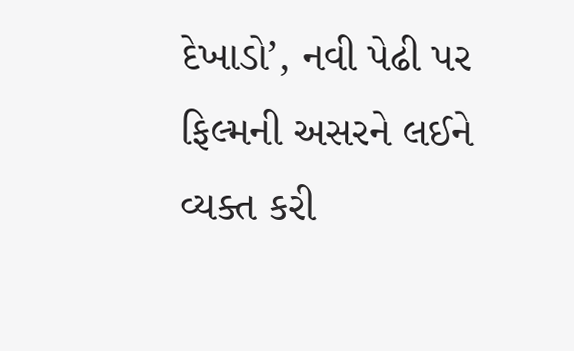દેખાડો’, નવી પેઢી પર ફિલ્મની અસરને લઈને વ્યક્ત કરી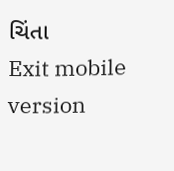ચિંતા
Exit mobile version